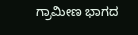ಗ್ರಾಮೀಣ ಭಾಗದ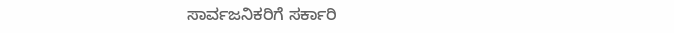ಸಾರ್ವಜನಿಕರಿಗೆ ಸರ್ಕಾರಿ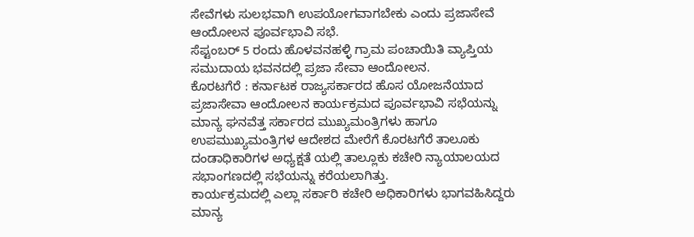ಸೇವೆಗಳು ಸುಲಭವಾಗಿ ಉಪಯೋಗವಾಗಬೇಕು ಎಂದು ಪ್ರಜಾಸೇವೆ ಆಂದೋಲನ ಪೂರ್ವಭಾವಿ ಸಭೆ.
ಸೆಪ್ಟಂಬರ್ 5 ರಂದು ಹೊಳವನಹಳ್ಳಿ ಗ್ರಾಮ ಪಂಚಾಯಿತಿ ವ್ಯಾಪ್ತಿಯ ಸಮುದಾಯ ಭವನದಲ್ಲಿ ಪ್ರಜಾ ಸೇವಾ ಆಂದೋಲನ.
ಕೊರಟಗೆರೆ : ಕರ್ನಾಟಕ ರಾಜ್ಯಸರ್ಕಾರದ ಹೊಸ ಯೋಜನೆಯಾದ ಪ್ರಜಾಸೇವಾ ಆಂದೋಲನ ಕಾರ್ಯಕ್ರಮದ ಪೂರ್ವಭಾವಿ ಸಭೆಯನ್ನು ಮಾನ್ಯ ಘನವೆತ್ತ ಸರ್ಕಾರದ ಮುಖ್ಯಮಂತ್ರಿಗಳು ಹಾಗೂ ಉಪಮುಖ್ಯಮಂತ್ರಿಗಳ ಆದೇಶದ ಮೇರೆಗೆ ಕೊರಟಗೆರೆ ತಾಲೂಕು ದಂಡಾಧಿಕಾರಿಗಳ ಅಧ್ಯಕ್ಷತೆ ಯಲ್ಲಿ ತಾಲ್ಲೂಕು ಕಚೇರಿ ನ್ಯಾಯಾಲಯದ ಸಭಾಂಗಣದಲ್ಲಿ ಸಭೆಯನ್ನು ಕರೆಯಲಾಗಿತ್ತು.
ಕಾರ್ಯಕ್ರಮದಲ್ಲಿ ಎಲ್ಲಾ ಸರ್ಕಾರಿ ಕಚೇರಿ ಅಧಿಕಾರಿಗಳು ಭಾಗವಹಿಸಿದ್ದರು ಮಾನ್ಯ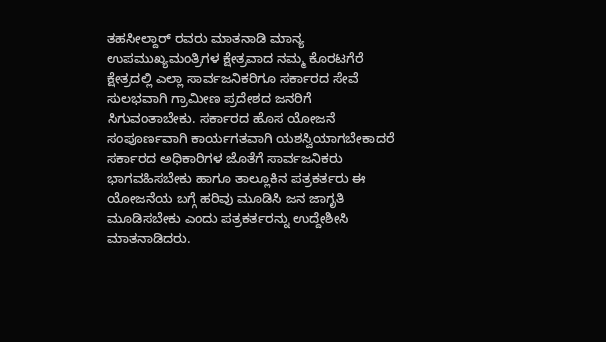ತಹಸೀಲ್ದಾರ್ ರವರು ಮಾತನಾಡಿ ಮಾನ್ಯ ಉಪಮುಖ್ಯಮಂತ್ರಿಗಳ ಕ್ಷೇತ್ರವಾದ ನಮ್ಮ ಕೊರಟಗೆರೆ ಕ್ಷೇತ್ರದಲ್ಲಿ ಎಲ್ಲಾ ಸಾರ್ವಜನಿಕರಿಗೂ ಸರ್ಕಾರದ ಸೇವೆ ಸುಲಭವಾಗಿ ಗ್ರಾಮೀಣ ಪ್ರದೇಶದ ಜನರಿಗೆ ಸಿಗುವಂತಾಬೇಕು. ಸರ್ಕಾರದ ಹೊಸ ಯೋಜನೆ ಸಂಪೂರ್ಣವಾಗಿ ಕಾರ್ಯಗತವಾಗಿ ಯಶಸ್ವಿಯಾಗಬೇಕಾದರೆ ಸರ್ಕಾರದ ಅಧಿಕಾರಿಗಳ ಜೊತೆಗೆ ಸಾರ್ವಜನಿಕರು ಭಾಗವಹಿಸಬೇಕು ಹಾಗೂ ತಾಲ್ಲೂಕಿನ ಪತ್ರಕರ್ತರು ಈ ಯೋಜನೆಯ ಬಗ್ಗೆ ಹರಿವು ಮೂಡಿಸಿ ಜನ ಜಾಗೃತಿ ಮೂಡಿಸಬೇಕು ಎಂದು ಪತ್ರಕರ್ತರನ್ನು ಉದ್ದೇಶೀಸಿ ಮಾತನಾಡಿದರು.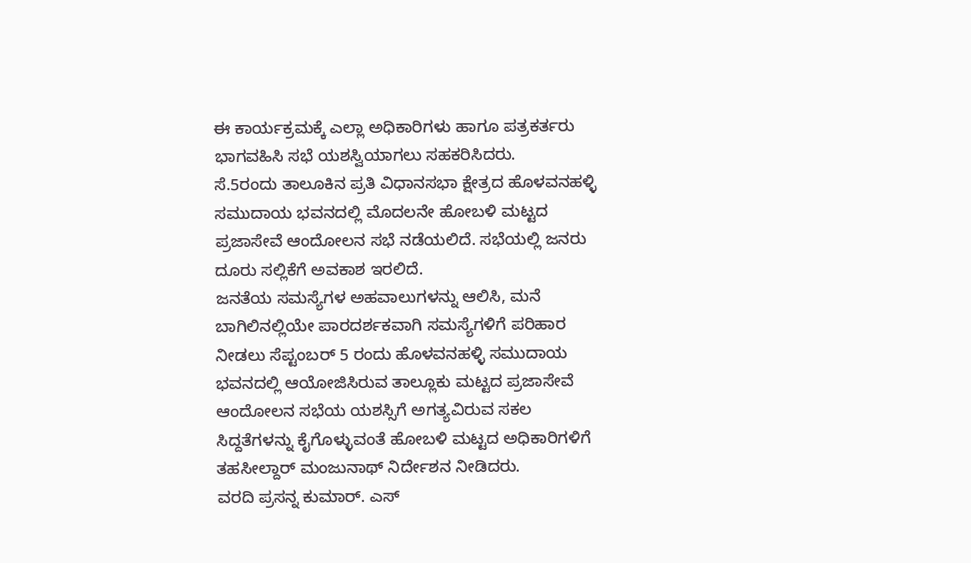ಈ ಕಾರ್ಯಕ್ರಮಕ್ಕೆ ಎಲ್ಲಾ ಅಧಿಕಾರಿಗಳು ಹಾಗೂ ಪತ್ರಕರ್ತರು ಭಾಗವಹಿಸಿ ಸಭೆ ಯಶಸ್ವಿಯಾಗಲು ಸಹಕರಿಸಿದರು.
ಸೆ.5ರಂದು ತಾಲೂಕಿನ ಪ್ರತಿ ವಿಧಾನಸಭಾ ಕ್ಷೇತ್ರದ ಹೊಳವನಹಳ್ಳಿ ಸಮುದಾಯ ಭವನದಲ್ಲಿ ಮೊದಲನೇ ಹೋಬಳಿ ಮಟ್ಟದ ಪ್ರಜಾಸೇವೆ ಆಂದೋಲನ ಸಭೆ ನಡೆಯಲಿದೆ. ಸಭೆಯಲ್ಲಿ ಜನರು ದೂರು ಸಲ್ಲಿಕೆಗೆ ಅವಕಾಶ ಇರಲಿದೆ.
ಜನತೆಯ ಸಮಸ್ಯೆಗಳ ಅಹವಾಲುಗಳನ್ನು ಆಲಿಸಿ, ಮನೆ ಬಾಗಿಲಿನಲ್ಲಿಯೇ ಪಾರದರ್ಶಕವಾಗಿ ಸಮಸ್ಯೆಗಳಿಗೆ ಪರಿಹಾರ ನೀಡಲು ಸೆಪ್ಟಂಬರ್ 5 ರಂದು ಹೊಳವನಹಳ್ಳಿ ಸಮುದಾಯ ಭವನದಲ್ಲಿ ಆಯೋಜಿಸಿರುವ ತಾಲ್ಲೂಕು ಮಟ್ಟದ ಪ್ರಜಾಸೇವೆ ಆಂದೋಲನ ಸಭೆಯ ಯಶಸ್ಸಿಗೆ ಅಗತ್ಯವಿರುವ ಸಕಲ ಸಿದ್ದತೆಗಳನ್ನು ಕೈಗೊಳ್ಳುವಂತೆ ಹೋಬಳಿ ಮಟ್ಟದ ಅಧಿಕಾರಿಗಳಿಗೆ ತಹಸೀಲ್ದಾರ್ ಮಂಜುನಾಥ್ ನಿರ್ದೇಶನ ನೀಡಿದರು.
ವರದಿ ಪ್ರಸನ್ನ ಕುಮಾರ್. ಎಸ್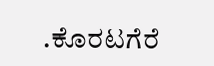.ಕೊರಟಗೆರೆ